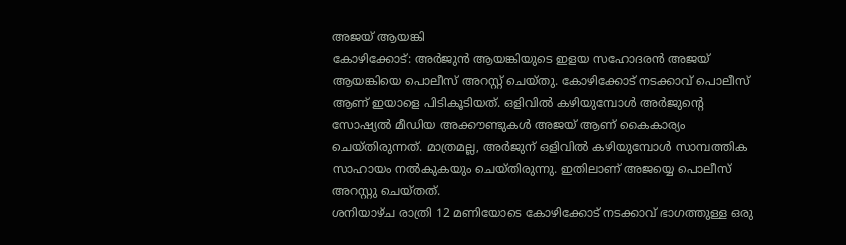അജയ് ആയങ്കി
കോഴിക്കോട്: അർജുൻ ആയങ്കിയുടെ ഇളയ സഹോദരൻ അജയ് ആയങ്കിയെ പൊലീസ് അറസ്റ്റ് ചെയ്തു. കോഴിക്കോട് നടക്കാവ് പൊലീസ് ആണ് ഇയാളെ പിടികൂടിയത്. ഒളിവിൽ കഴിയുമ്പോൾ അർജുന്റെ സോഷ്യൽ മീഡിയ അക്കൗണ്ടുകൾ അജയ് ആണ് കൈകാര്യം ചെയ്തിരുന്നത്. മാത്രമല്ല, അർജുന് ഒളിവിൽ കഴിയുമ്പോൾ സാമ്പത്തിക സാഹായം നൽകുകയും ചെയ്തിരുന്നു. ഇതിലാണ് അജയ്യെ പൊലീസ് അറസ്റ്റു ചെയ്തത്.
ശനിയാഴ്ച രാത്രി 12 മണിയോടെ കോഴിക്കോട് നടക്കാവ് ഭാഗത്തുള്ള ഒരു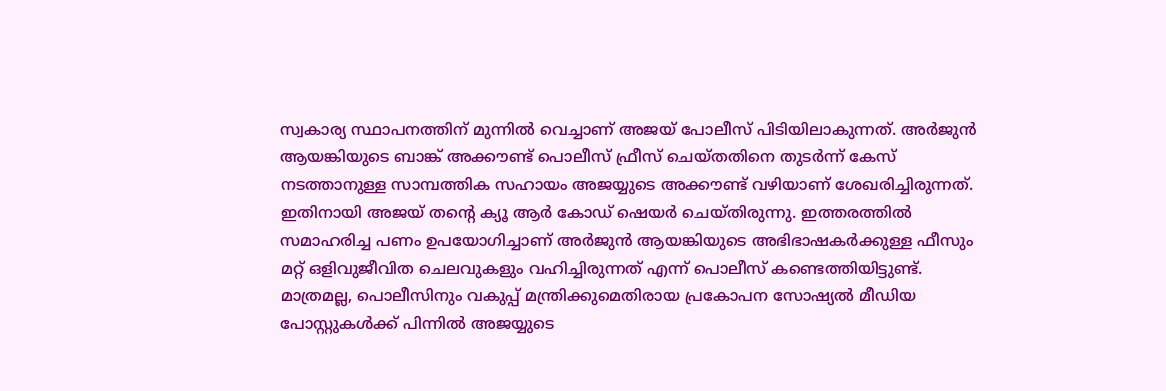സ്വകാര്യ സ്ഥാപനത്തിന് മുന്നിൽ വെച്ചാണ് അജയ് പോലീസ് പിടിയിലാകുന്നത്. അർജുൻ ആയങ്കിയുടെ ബാങ്ക് അക്കൗണ്ട് പൊലീസ് ഫ്രീസ് ചെയ്തതിനെ തുടർന്ന് കേസ് നടത്താനുള്ള സാമ്പത്തിക സഹായം അജയ്യുടെ അക്കൗണ്ട് വഴിയാണ് ശേഖരിച്ചിരുന്നത്. ഇതിനായി അജയ് തന്റെ ക്യൂ ആർ കോഡ് ഷെയർ ചെയ്തിരുന്നു. ഇത്തരത്തിൽ സമാഹരിച്ച പണം ഉപയോഗിച്ചാണ് അർജുൻ ആയങ്കിയുടെ അഭിഭാഷകർക്കുള്ള ഫീസും മറ്റ് ഒളിവുജീവിത ചെലവുകളും വഹിച്ചിരുന്നത് എന്ന് പൊലീസ് കണ്ടെത്തിയിട്ടുണ്ട്.
മാത്രമല്ല, പൊലീസിനും വകുപ്പ് മന്ത്രിക്കുമെതിരായ പ്രകോപന സോഷ്യൽ മീഡിയ പോസ്റ്റുകൾക്ക് പിന്നിൽ അജയ്യുടെ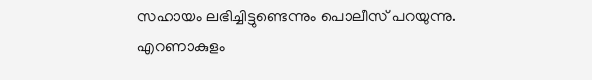സഹായം ലഭിച്ചിട്ടുണ്ടെന്നും പൊലീസ് പറയുന്നു. എറണാകുളം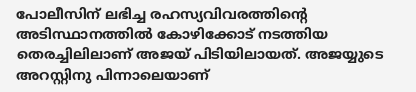പോലീസിന് ലഭിച്ച രഹസ്യവിവരത്തിന്റെ അടിസ്ഥാനത്തിൽ കോഴിക്കോട് നടത്തിയ തെരച്ചിലിലാണ് അജയ് പിടിയിലായത്. അജയ്യുടെ അറസ്റ്റിനു പിന്നാലെയാണ്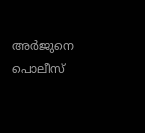അർജുനെ പൊലീസ്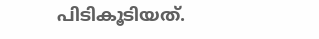പിടികൂടിയത്.